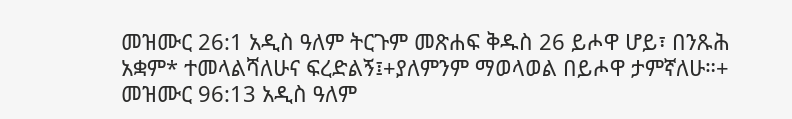መዝሙር 26:1 አዲስ ዓለም ትርጉም መጽሐፍ ቅዱስ 26 ይሖዋ ሆይ፣ በንጹሕ አቋም* ተመላልሻለሁና ፍረድልኝ፤+ያለምንም ማወላወል በይሖዋ ታምኛለሁ።+ መዝሙር 96:13 አዲስ ዓለም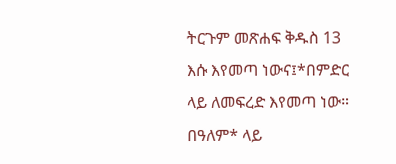ትርጉም መጽሐፍ ቅዱስ 13 እሱ እየመጣ ነውና፤*በምድር ላይ ለመፍረድ እየመጣ ነው። በዓለም* ላይ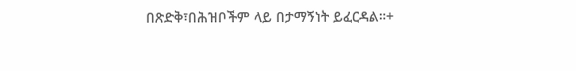በጽድቅ፣በሕዝቦችም ላይ በታማኝነት ይፈርዳል።+